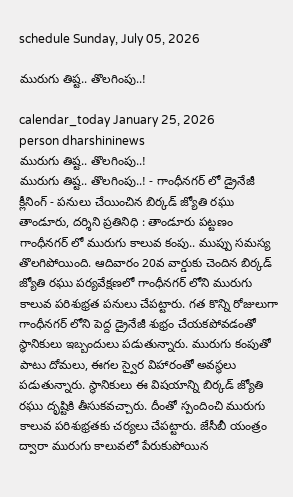schedule Sunday, July 05, 2026

మురుగు తిష్ట.. తొలగింపు..!

calendar_today January 25, 2026
person dharshininews
మురుగు తిష్ట.. తొలగింపు..!
మురుగు తిష్ట.. తొలగింపు..! - గాంధీనగర్ లో డ్రైనేజీ క్లీనింగ్ - పనులు చేయించిన బిర్కడ్ జ్యోతి రఘు తాండూరు, దర్శిని ప్రతినిధి : తాండూరు పట్టణం గాంధీనగర్ లో మురుగు కాలువ కంపు.. ముప్పు సమస్య తొలగిపోయింది. ఆదివారం 20వ వార్డుకు చెందిన బిర్కడ్ జ్యోతి రఘు పర్యవేక్షణలో గాంధీనగర్ లోని మురుగు కాలువ పరిశుభ్రత పనులు చేపట్టారు. గత కొన్ని రోజులుగా గాంధీనగర్ లోని పెద్ద డ్రైనేజీ శుభ్రం చేయకపోవడంతో స్థానికులు ఇబ్బందులు పడుతున్నారు. మురుగు కంపుతో పాటు దోమలు, ఈగల స్వైర విహారంతో అవస్థలు పడుతున్నారు. స్థానికులు ఈ విషయాన్ని బిర్కడ్ జ్యోతి రఘు దృష్టికి తీసుకవచ్చారు. దీంతో స్పందించి మురుగు కాలువ పరిశుభ్రతకు చర్యలు చేపట్టారు. జేసీబీ యంత్రం ద్వారా మురుగు కాలువలో పేరుకుపోయిన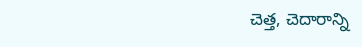చెత్త, చెదారాన్ని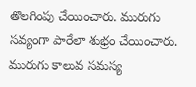తొలగింపు చేయించారు. మురుగు సవ్యంగా పారేలా శుభ్రం చేయించారు. మురుగు కాలువ సమస్య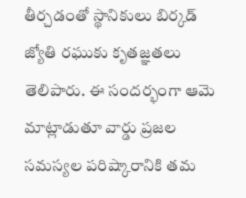తీర్చడంతో స్థానికులు బిర్కడ్ జ్యోతి రఘుకు కృతజ్ఞతలు తెలిపారు. ఈ సందర్భంగా ఆమె మాట్లాడుతూ వార్డు ప్రజల సమస్యల పరిష్కారానికి తమ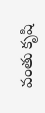వంతు కృషి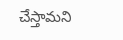చేస్తామని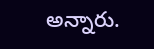అన్నారు.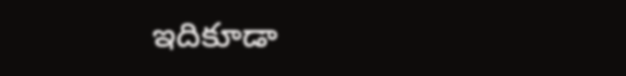ఇదికూడా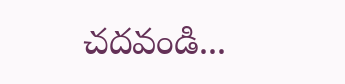చదవండి...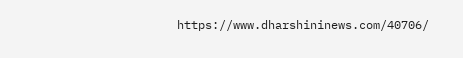https://www.dharshininews.com/40706/